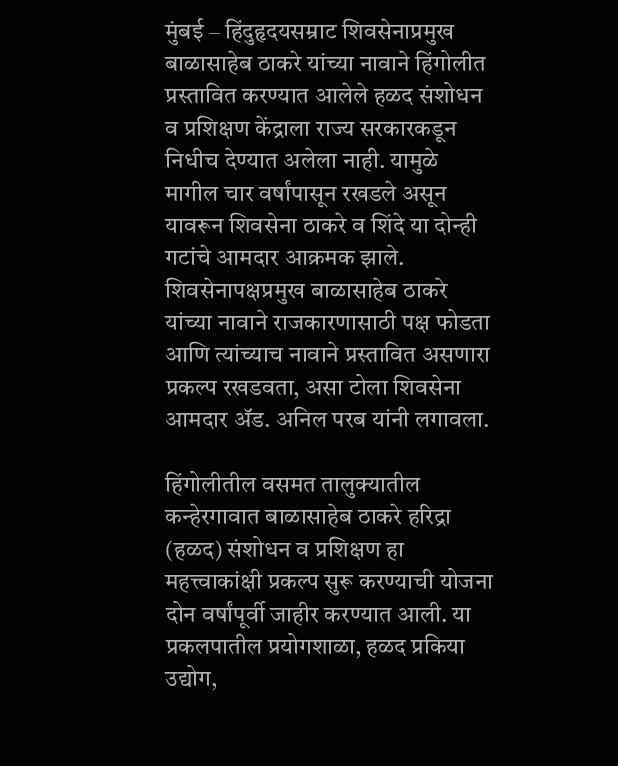मुंबई – हिंदुहृदयसम्राट शिवसेनाप्रमुख बाळासाहेब ठाकरे यांच्या नावाने हिंगोलीत प्रस्तावित करण्यात आलेले हळद संशोधन व प्रशिक्षण केंद्राला राज्य सरकारकडून निधीच देण्यात अलेला नाही. यामुळे मागील चार वर्षांपासून रखडले असून यावरून शिवसेना ठाकरे व शिंदे या दोन्ही गटांचे आमदार आक्रमक झाले. शिवसेनापक्षप्रमुख बाळासाहेब ठाकरे यांच्या नावाने राजकारणासाठी पक्ष फोडता आणि त्यांच्याच नावाने प्रस्तावित असणारा प्रकल्प रखडवता, असा टोला शिवसेना आमदार ॲड. अनिल परब यांनी लगावला.

हिंगोलीतील वसमत तालुक्यातील कन्हेरगावात बाळासाहेब ठाकरे हरिद्रा (हळद) संशोधन व प्रशिक्षण हा महत्त्वाकांक्षी प्रकल्प सुरू करण्याची योजना दोन वर्षांपूर्वी जाहीर करण्यात आली. या प्रकलपातील प्रयोगशाळा, हळद प्रकिया उद्योग,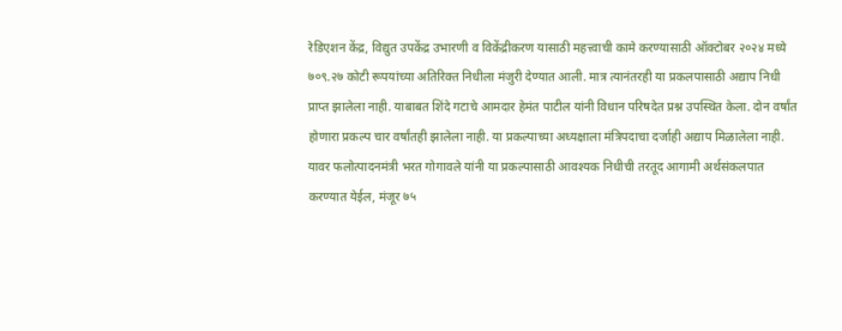रेडिएशन केंद्र, विद्युत उपकेंद्र उभारणी व विकेंद्रीकरण यासाठी महत्त्वाची कामे करण्यासाठी ऑक्टोबर २०२४ मध्ये ७०९.२७ कोटी रूपयांच्या अतिरिक्त निधीला मंजुरी देण्यात आली. मात्र त्यानंतरही या प्रकलपासाठी अद्याप निधी प्राप्त झालेला नाही. याबाबत शिंदे गटाचे आमदार हेमंत पाटील यांनी विधान परिषदेत प्रश्न उपस्थित केला. दोन वर्षांत होणारा प्रकल्प चार वर्षांतही झालेला नाही. या प्रकल्पाच्या अध्यक्षाला मंत्रिपदाचा दर्जाही अद्याप मिळालेला नाही. यावर फलोत्पादनमंत्री भरत गोगावले यांनी या प्रकल्पासाठी आवश्यक निधीची तरतूद आगामी अर्थसंकलपात करण्यात येईल, मंजूर ७५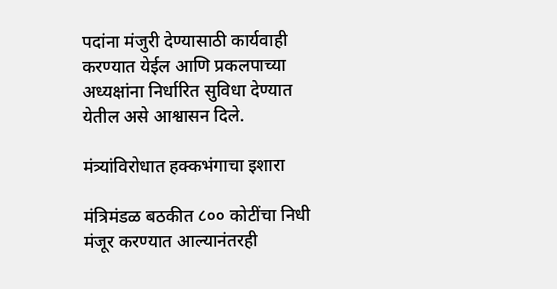पदांना मंजुरी देण्यासाठी कार्यवाही करण्यात येईल आणि प्रकलपाच्या अध्यक्षांना निर्धारित सुविधा देण्यात येतील असे आश्वासन दिले.

मंत्र्यांविरोधात हक्कभंगाचा इशारा

मंत्रिमंडळ बठकीत ८०० कोटींचा निधी मंजूर करण्यात आल्यानंतरही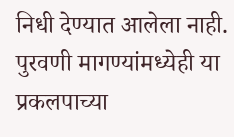निधी देण्यात आलेला नाही. पुरवणी मागण्यांमध्येही या प्रकलपाच्या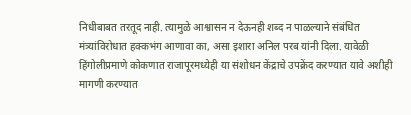निधीबाबत तरतूद नाही. त्यामुळे आश्वासन न देऊनही शब्द न पाळल्याने संबंधित मंत्र्यांविरोधात हक्कभंग आणावा का, असा इशारा अनिल परब यांनी दिला. यावेळी हिंगोलीप्रमाणे कोकणात राजापूरमध्येही या संशोधन केंद्राचे उपक्रेंद करण्यात यावे अशीही मागणी करण्यात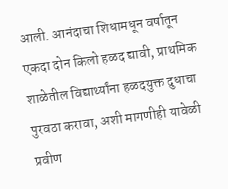आली. आनंदाचा शिधामधून वर्षातून एकदा दोन किलो हळद द्यावी, प्राथमिक शाळेतील विद्यार्थ्यांना हळदयुक्त दुधाचा पुरवठा करावा, अशी मागणीही यावेळी प्रवीण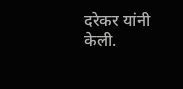दरेकर यांनी केली.